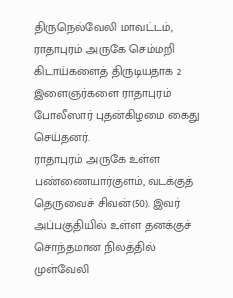திருநெல்வேலி மாவட்டம், ராதாபுரம் அருகே செம்மறி கிடாய்களைத் திருடியதாக 2 இளைஞர்களை ராதாபுரம் போலீஸார் புதன்கிழமை கைது செய்தனர்.
ராதாபுரம் அருகே உள்ள பண்ணையார்குளம், வடக்குத் தெருவைச் சிவன்(50). இவர் அப்பகுதியில் உள்ள தனக்குச் சொந்தமான நிலத்தில் முள்வேலி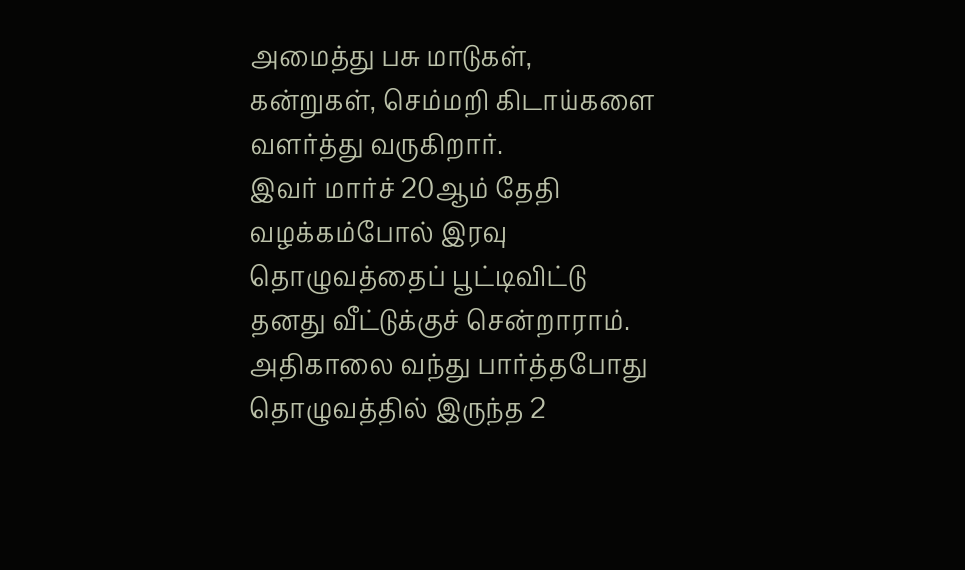அமைத்து பசு மாடுகள், கன்றுகள், செம்மறி கிடாய்களை வளர்த்து வருகிறார்.
இவர் மார்ச் 20ஆம் தேதி வழக்கம்போல் இரவு தொழுவத்தைப் பூட்டிவிட்டு தனது வீட்டுக்குச் சென்றாராம். அதிகாலை வந்து பார்த்தபோது தொழுவத்தில் இருந்த 2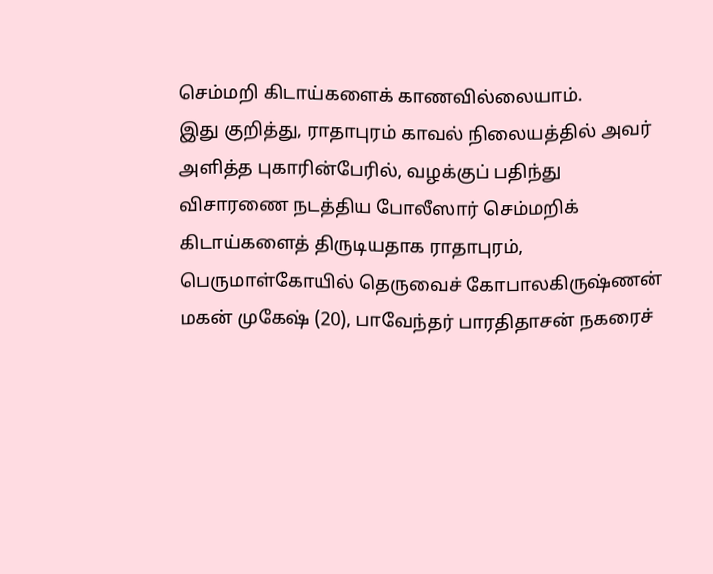செம்மறி கிடாய்களைக் காணவில்லையாம்.
இது குறித்து, ராதாபுரம் காவல் நிலையத்தில் அவர் அளித்த புகாரின்பேரில், வழக்குப் பதிந்து விசாரணை நடத்திய போலீஸார் செம்மறிக் கிடாய்களைத் திருடியதாக ராதாபுரம், பெருமாள்கோயில் தெருவைச் கோபாலகிருஷ்ணன் மகன் முகேஷ் (20), பாவேந்தர் பாரதிதாசன் நகரைச்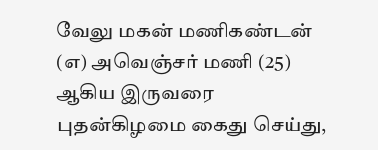வேலு மகன் மணிகண்டன் (எ) அவெஞ்சர் மணி (25) ஆகிய இருவரை புதன்கிழமை கைது செய்து,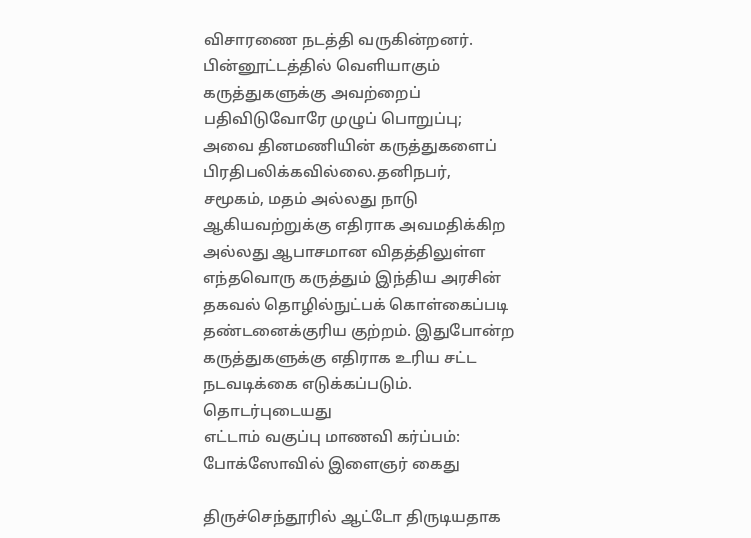விசாரணை நடத்தி வருகின்றனர்.
பின்னூட்டத்தில் வெளியாகும் கருத்துகளுக்கு அவற்றைப் பதிவிடுவோரே முழுப் பொறுப்பு; அவை தினமணியின் கருத்துகளைப் பிரதிபலிக்கவில்லை.தனிநபர், சமூகம், மதம் அல்லது நாடு ஆகியவற்றுக்கு எதிராக அவமதிக்கிற அல்லது ஆபாசமான விதத்திலுள்ள எந்தவொரு கருத்தும் இந்திய அரசின் தகவல் தொழில்நுட்பக் கொள்கைப்படி தண்டனைக்குரிய குற்றம். இதுபோன்ற கருத்துகளுக்கு எதிராக உரிய சட்ட நடவடிக்கை எடுக்கப்படும்.
தொடர்புடையது
எட்டாம் வகுப்பு மாணவி கர்ப்பம்: போக்ஸோவில் இளைஞர் கைது

திருச்செந்தூரில் ஆட்டோ திருடியதாக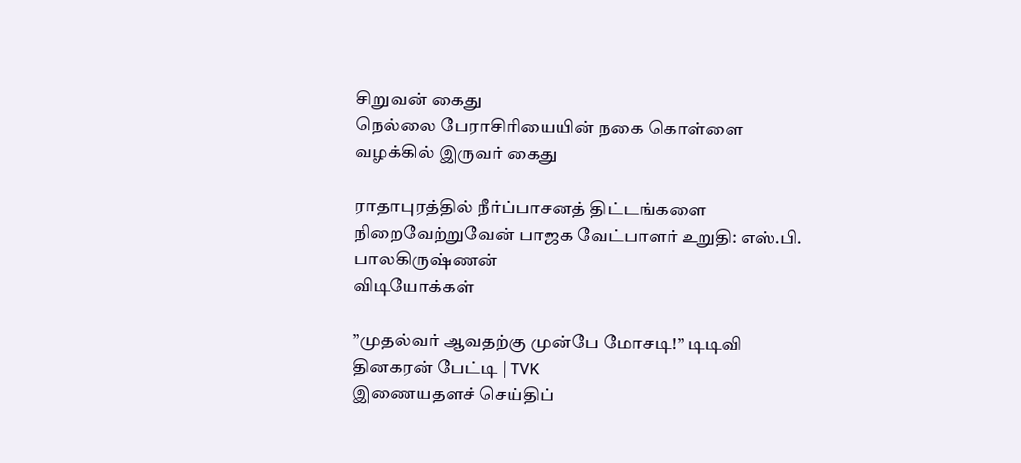சிறுவன் கைது
நெல்லை பேராசிரியையின் நகை கொள்ளை வழக்கில் இருவர் கைது

ராதாபுரத்தில் நீர்ப்பாசனத் திட்டங்களை நிறைவேற்றுவேன் பாஜக வேட்பாளர் உறுதி: எஸ்.பி. பாலகிருஷ்ணன்
விடியோக்கள்

”முதல்வர் ஆவதற்கு முன்பே மோசடி!” டிடிவி தினகரன் பேட்டி | TVK
இணையதளச் செய்திப்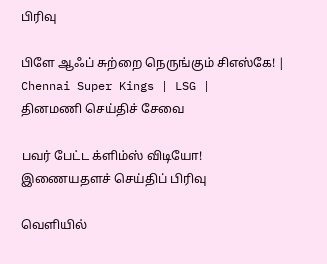பிரிவு

பிளே ஆஃப் சுற்றை நெருங்கும் சிஎஸ்கே! | Chennai Super Kings | LSG |
தினமணி செய்திச் சேவை

பவர் பேட்ட க்ளிம்ஸ் விடியோ!
இணையதளச் செய்திப் பிரிவு

வெளியில்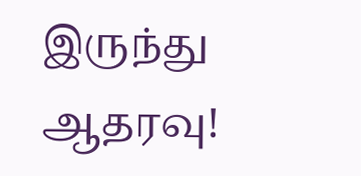இருந்து ஆதரவு!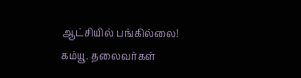ஆட்சியில் பங்கில்லை! கம்யூ. தலைவர்கள்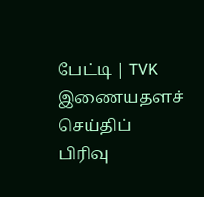பேட்டி | TVK
இணையதளச் செய்திப் பிரிவு